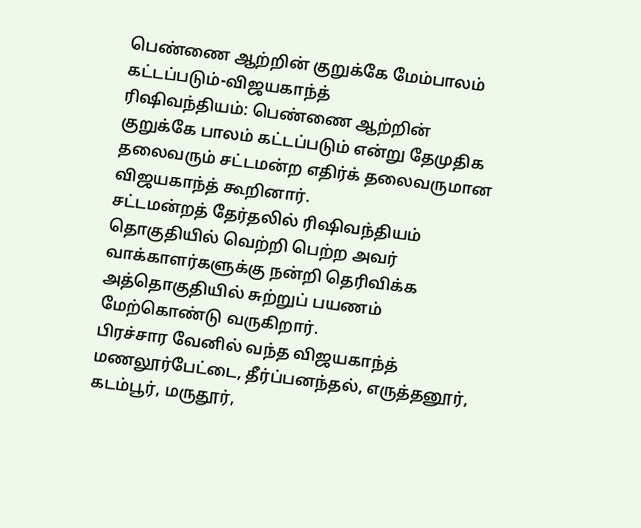பெண்ணை ஆற்றின் குறுக்கே மேம்பாலம் கட்டப்படும்-விஜயகாந்த்
ரிஷிவந்தியம்: பெண்ணை ஆற்றின் குறுக்கே பாலம் கட்டப்படும் என்று தேமுதிக தலைவரும் சட்டமன்ற எதிர்க் தலைவருமான விஜயகாந்த் கூறினார்.
சட்டமன்றத் தேர்தலில் ரிஷிவந்தியம் தொகுதியில் வெற்றி பெற்ற அவர் வாக்காளர்களுக்கு நன்றி தெரிவிக்க அத்தொகுதியில் சுற்றுப் பயணம் மேற்கொண்டு வருகிறார்.
பிரச்சார வேனில் வந்த விஜயகாந்த் மணலூர்பேட்டை, தீர்ப்பனந்தல், எருத்தனூர், கடம்பூர், மருதூர்,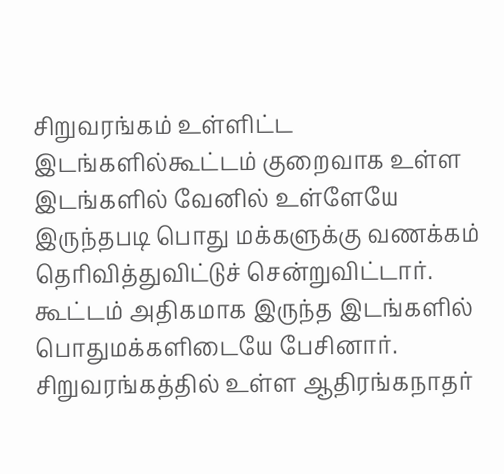சிறுவரங்கம் உள்ளிட்ட இடங்களில்கூட்டம் குறைவாக உள்ள இடங்களில் வேனில் உள்ளேயே இருந்தபடி பொது மக்களுக்கு வணக்கம் தெரிவித்துவிட்டுச் சென்றுவிட்டார். கூட்டம் அதிகமாக இருந்த இடங்களில் பொதுமக்களிடையே பேசினார்.
சிறுவரங்கத்தில் உள்ள ஆதிரங்கநாதர்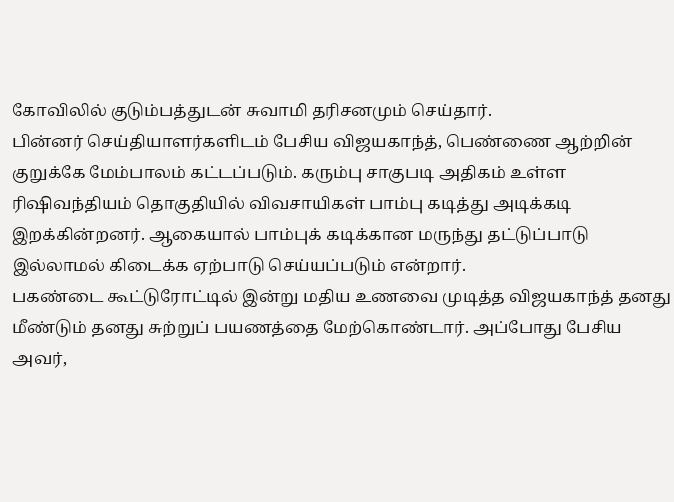கோவிலில் குடும்பத்துடன் சுவாமி தரிசனமும் செய்தார்.
பின்னர் செய்தியாளர்களிடம் பேசிய விஜயகாந்த், பெண்ணை ஆற்றின் குறுக்கே மேம்பாலம் கட்டப்படும். கரும்பு சாகுபடி அதிகம் உள்ள ரிஷிவந்தியம் தொகுதியில் விவசாயிகள் பாம்பு கடித்து அடிக்கடி இறக்கின்றனர். ஆகையால் பாம்புக் கடிக்கான மருந்து தட்டுப்பாடு இல்லாமல் கிடைக்க ஏற்பாடு செய்யப்படும் என்றார்.
பகண்டை கூட்டுரோட்டில் இன்று மதிய உணவை முடித்த விஜயகாந்த் தனது மீண்டும் தனது சுற்றுப் பயணத்தை மேற்கொண்டார். அப்போது பேசிய அவர்,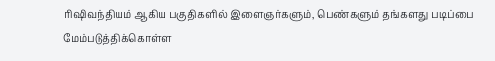ரிஷிவந்தியம் ஆகிய பகுதிகளில் இளைஞர்களும், பெண்களும் தங்களது படிப்பை மேம்படுத்திக்கொள்ள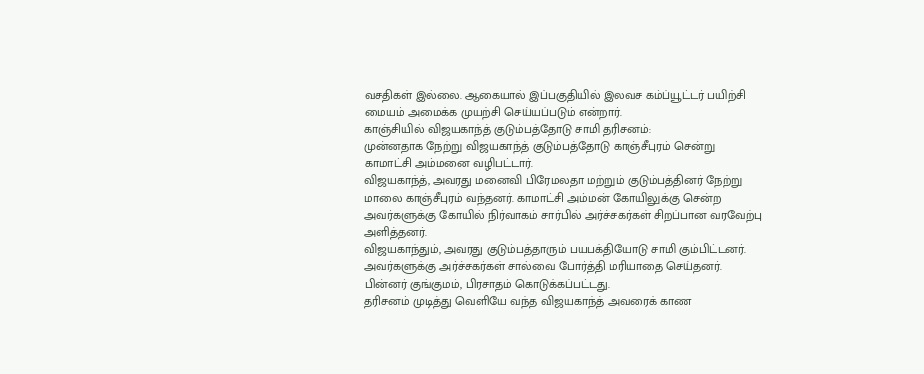வசதிகள் இல்லை. ஆகையால் இப்பகுதியில் இலவச கம்ப்யூட்டர் பயிற்சி மையம் அமைக்க முயற்சி செய்யப்படும் என்றார்.
காஞ்சியில் விஜயகாந்த் குடும்பத்தோடு சாமி தரிசனம்:
முன்னதாக நேற்று விஜயகாந்த் குடும்பத்தோடு காஞ்சீபுரம் சென்று காமாட்சி அம்மனை வழிபட்டார்.
விஜயகாந்த், அவரது மனைவி பிரேமலதா மற்றும் குடும்பத்தினர் நேற்று மாலை காஞ்சீபுரம் வந்தனர். காமாட்சி அம்மன் கோயிலுக்கு சென்ற அவர்களுக்கு கோயில் நிர்வாகம் சார்பில் அர்ச்சகர்கள் சிறப்பான வரவேற்பு அளித்தனர்.
விஜயகாந்தும், அவரது குடும்பத்தாரும் பயபக்தியோடு சாமி கும்பிட்டனர். அவர்களுக்கு அர்ச்சகர்கள் சால்வை போர்த்தி மரியாதை செய்தனர். பின்னர் குங்குமம், பிரசாதம் கொடுக்கப்பட்டது.
தரிசனம் முடித்து வெளியே வந்த விஜயகாந்த் அவரைக் காண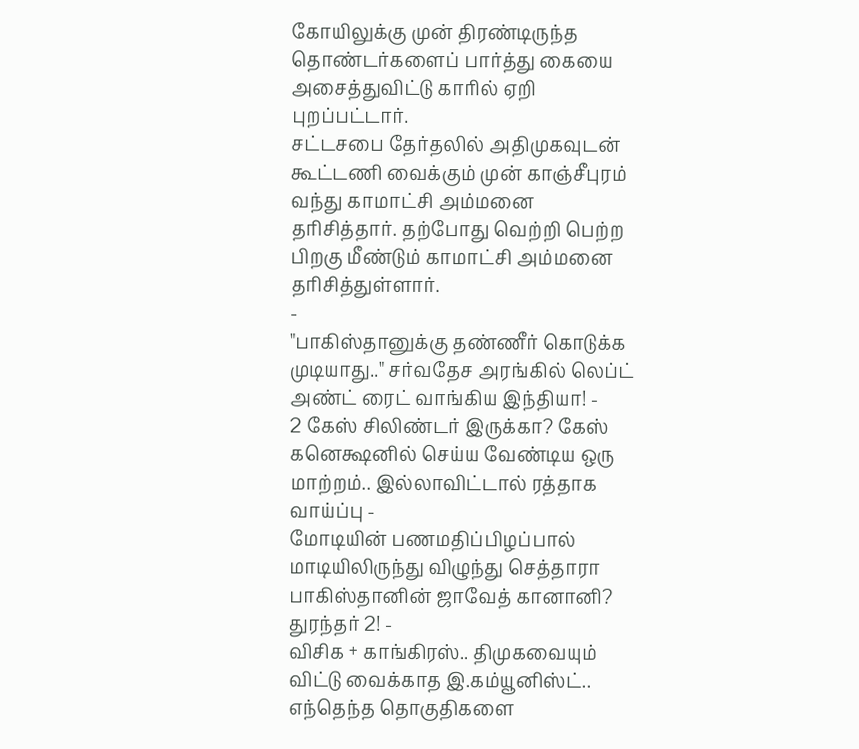கோயிலுக்கு முன் திரண்டிருந்த தொண்டர்களைப் பார்த்து கையை அசைத்துவிட்டு காரில் ஏறி புறப்பட்டார்.
சட்டசபை தேர்தலில் அதிமுகவுடன் கூட்டணி வைக்கும் முன் காஞ்சீபுரம் வந்து காமாட்சி அம்மனை தரிசித்தார். தற்போது வெற்றி பெற்ற பிறகு மீண்டும் காமாட்சி அம்மனை தரிசித்துள்ளார்.
-
"பாகிஸ்தானுக்கு தண்ணீர் கொடுக்க முடியாது.." சர்வதேச அரங்கில் லெப்ட் அண்ட் ரைட் வாங்கிய இந்தியா! -
2 கேஸ் சிலிண்டர் இருக்கா? கேஸ் கனெக்ஷனில் செய்ய வேண்டிய ஒரு மாற்றம்.. இல்லாவிட்டால் ரத்தாக வாய்ப்பு -
மோடியின் பணமதிப்பிழப்பால் மாடியிலிருந்து விழுந்து செத்தாரா பாகிஸ்தானின் ஜாவேத் கானானி? துரந்தர் 2! -
விசிக + காங்கிரஸ்.. திமுகவையும் விட்டு வைக்காத இ.கம்யூனிஸ்ட்.. எந்தெந்த தொகுதிகளை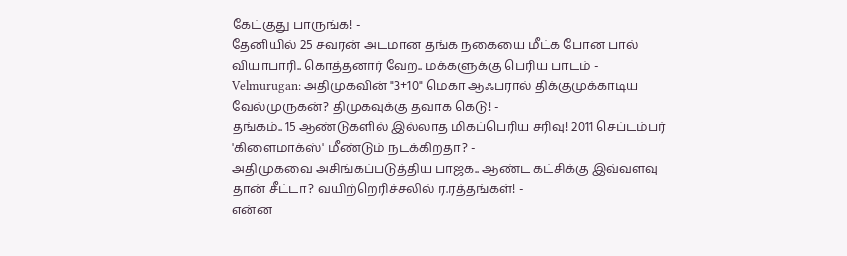கேட்குது பாருங்க! -
தேனியில் 25 சவரன் அடமான தங்க நகையை மீட்க போன பால் வியாபாரி.. கொத்தனார் வேற.. மக்களுக்கு பெரிய பாடம் -
Velmurugan: அதிமுகவின் "3+10" மெகா ஆஃபரால் திக்குமுக்காடிய வேல்முருகன்? திமுகவுக்கு தவாக கெடு! -
தங்கம்.. 15 ஆண்டுகளில் இல்லாத மிகப்பெரிய சரிவு! 2011 செப்டம்பர் 'கிளைமாக்ஸ்' மீண்டும் நடக்கிறதா? -
அதிமுகவை அசிங்கப்படுத்திய பாஜக.. ஆண்ட கட்சிக்கு இவ்வளவு தான் சீட்டா? வயிற்றெரிச்சலில் ர.ரத்தங்கள்! -
என்ன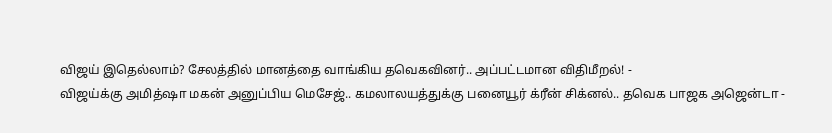விஜய் இதெல்லாம்? சேலத்தில் மானத்தை வாங்கிய தவெகவினர்.. அப்பட்டமான விதிமீறல்! -
விஜய்க்கு அமித்ஷா மகன் அனுப்பிய மெசேஜ்.. கமலாலயத்துக்கு பனையூர் க்ரீன் சிக்னல்.. தவெக பாஜக அஜென்டா -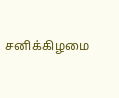சனிக்கிழமை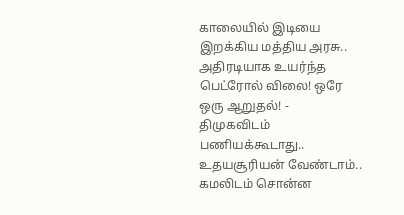காலையில் இடியை இறக்கிய மத்திய அரசு.. அதிரடியாக உயர்ந்த பெட்ரோல் விலை! ஒரே ஒரு ஆறுதல்! -
திமுகவிடம் பணியக்கூடாது.. உதயசூரியன் வேண்டாம்.. கமலிடம் சொன்ன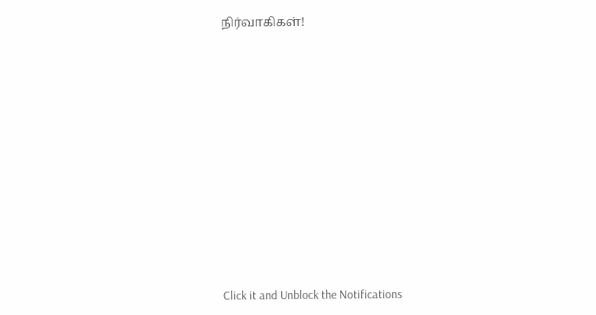நிர்வாகிகள்!












Click it and Unblock the Notifications